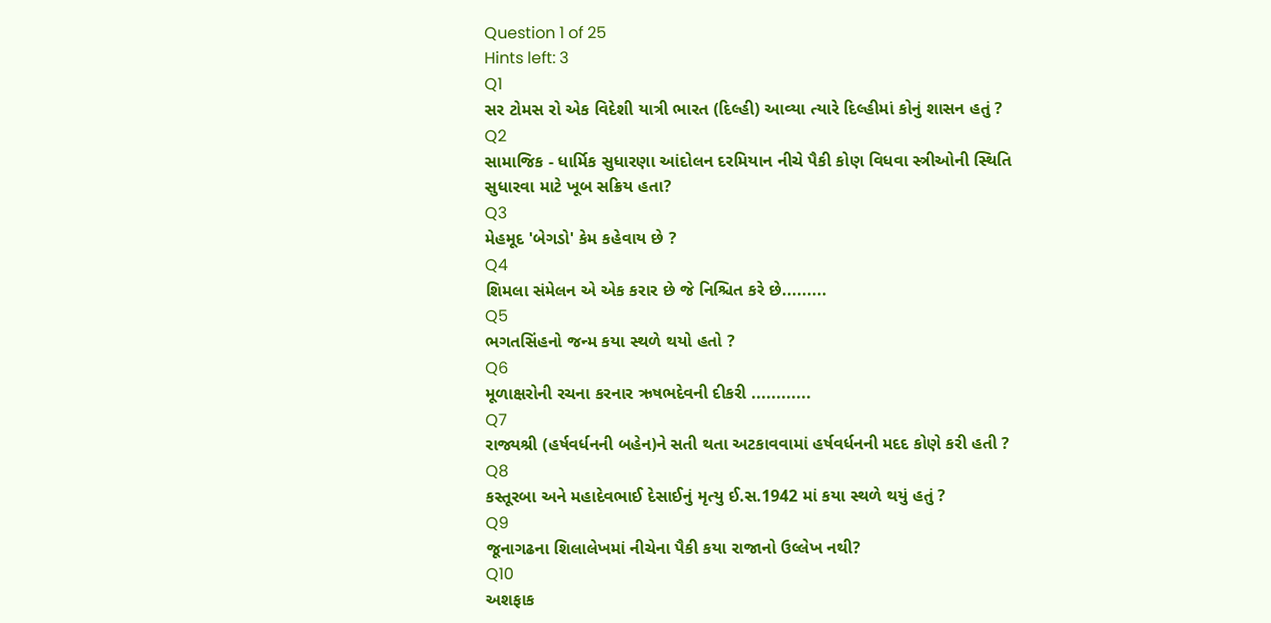Question 1 of 25
Hints left: 3
Q1
સર ટોમસ રો એક વિદેશી યાત્રી ભારત (દિલ્હી) આવ્યા ત્યારે દિલ્હીમાં કોનું શાસન હતું ?
Q2
સામાજિક - ધાર્મિક સુધારણા આંદોલન દરમિયાન નીચે પૈકી કોણ વિધવા સ્ત્રીઓની સ્થિતિ સુધારવા માટે ખૂબ સક્રિય હતા?
Q3
મેહમૂદ 'બેગડો' કેમ કહેવાય છે ?
Q4
શિમલા સંમેલન એ એક કરાર છે જે નિશ્ચિત કરે છે.........
Q5
ભગતસિંહનો જન્મ કયા સ્થળે થયો હતો ?
Q6
મૂળાક્ષરોની રચના કરનાર ઋષભદેવની દીકરી ............
Q7
રાજ્યશ્રી (હર્ષવર્ધનની બહેન)ને સતી થતા અટકાવવામાં હર્ષવર્ધનની મદદ કોણે કરી હતી ?
Q8
કસ્તૂરબા અને મહાદેવભાઈ દેસાઈનું મૃત્યુ ઈ.સ.1942 માં કયા સ્થળે થયું હતું ?
Q9
જૂનાગઢના શિલાલેખમાં નીચેના પૈકી કયા રાજાનો ઉલ્લેખ નથી?
Q10
અશફાક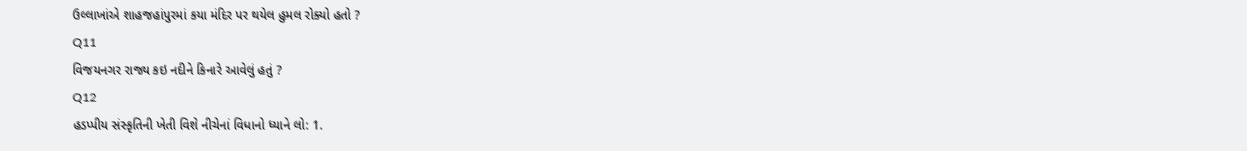ઉલ્લાખાંએ શાહજહાંપુરમાં કયા મંદિર પર થયેલ હુમલ રોક્યો હતો ?
Q11
વિજયનગર રાજ્ય કઇ નદીને કિનારે આવેલું હતું ?
Q12
હડપ્પીય સંસ્કૃતિની ખેતી વિશે નીચેનાં વિધાનો ધ્યાને લો: 1.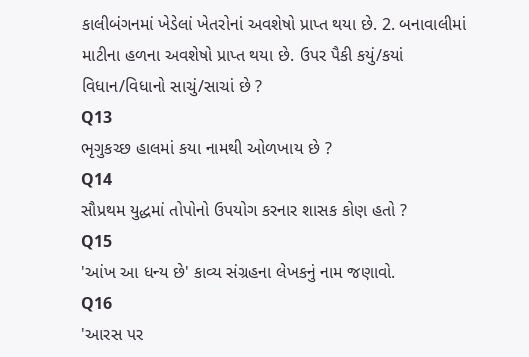કાલીબંગનમાં ખેડેલાં ખેતરોનાં અવશેષો પ્રાપ્ત થયા છે. 2. બનાવાલીમાં માટીના હળના અવશેષો પ્રાપ્ત થયા છે. ઉપર પૈકી કયું/કયાં વિધાન/વિધાનો સાચું/સાચાં છે ?
Q13
ભૃગુકચ્છ હાલમાં કયા નામથી ઓળખાય છે ?
Q14
સૌપ્રથમ યુદ્ધમાં તોપોનો ઉપયોગ કરનાર શાસક કોણ હતો ?
Q15
'આંખ આ ધન્ય છે' કાવ્ય સંગ્રહના લેખકનું નામ જણાવો.
Q16
'આરસ પર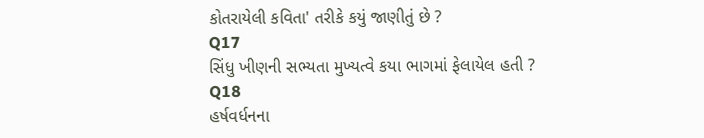કોતરાયેલી કવિતા' તરીકે કયું જાણીતું છે ?
Q17
સિંધુ ખીણની સભ્યતા મુખ્યત્વે કયા ભાગમાં ફેલાયેલ હતી ?
Q18
હર્ષવર્ધનના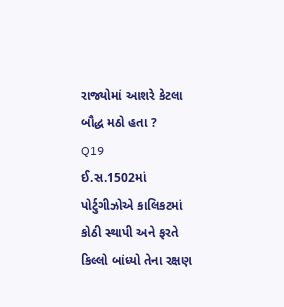રાજ્યોમાં આશરે કેટલા બૌદ્ધ મઠો હતા ?
Q19
ઈ.સ.1502માં પોર્ટુગીઝોએ કાલિકટમાં કોઠી સ્થાપી અને ફરતે કિલ્લો બાંધ્યો તેના રક્ષણ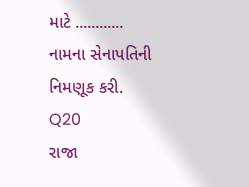માટે ............ નામના સેનાપતિની નિમણૂક કરી.
Q20
રાજા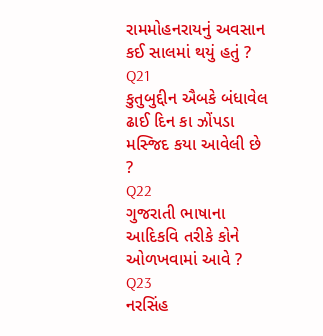રામમોહનરાયનું અવસાન કઈ સાલમાં થયું હતું ?
Q21
કુતુબુદ્દીન ઐબકે બંધાવેલ ઢાઈ દિન કા ઝોંપડા મસ્જિદ કયા આવેલી છે ?
Q22
ગુજરાતી ભાષાના આદિકવિ તરીકે કોને ઓળખવામાં આવે ?
Q23
નરસિંહ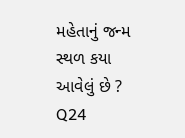મહેતાનું જન્મ સ્થળ કયા આવેલું છે ?
Q24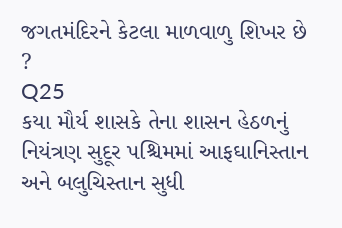જગતમંદિરને કેટલા માળવાળુ શિખર છે ?
Q25
કયા મૌર્ય શાસકે તેના શાસન હેઠળનું નિયંત્રણ સુદૂર પશ્ચિમમાં આફઘાનિસ્તાન અને બલુચિસ્તાન સુધી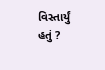વિસ્તાર્યું હતું ?